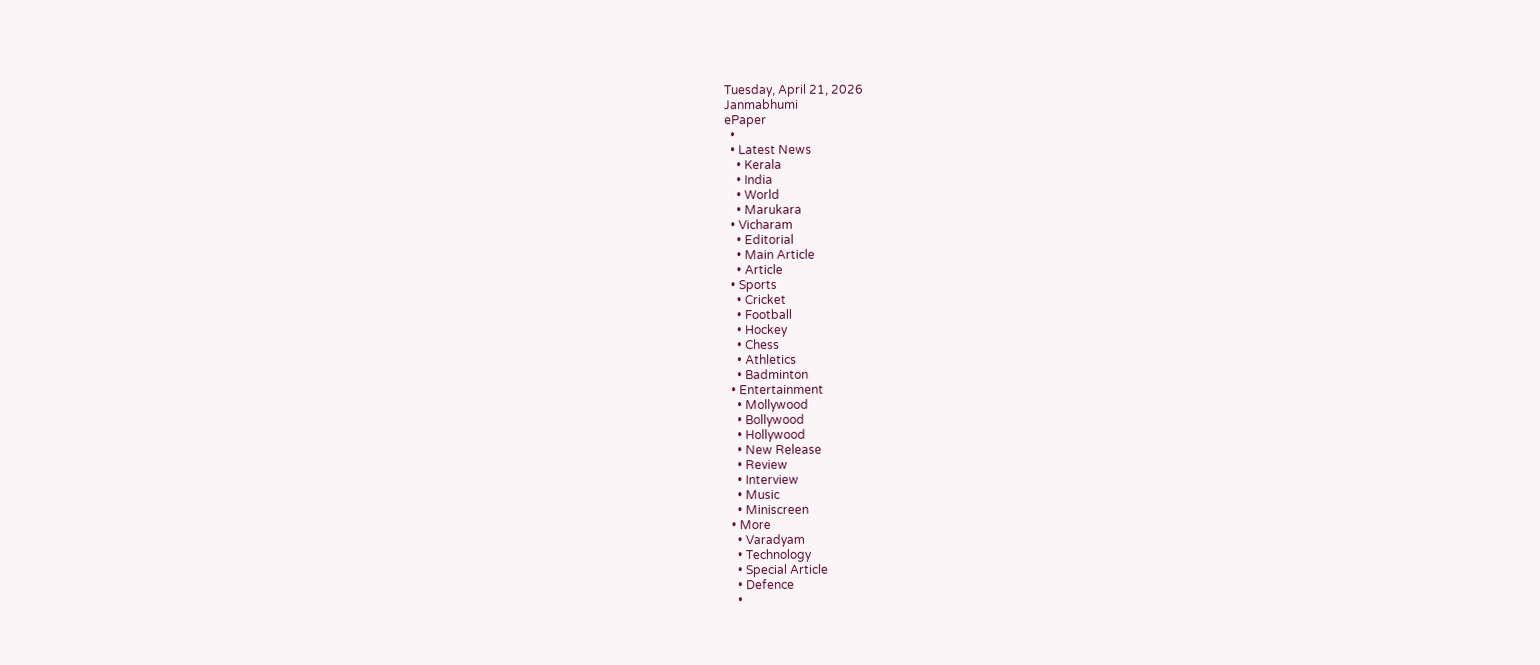Tuesday, April 21, 2026
Janmabhumi
ePaper
  •
  • Latest News
    • Kerala
    • India
    • World
    • Marukara
  • Vicharam
    • Editorial
    • Main Article
    • Article
  • Sports
    • Cricket
    • Football
    • Hockey
    • Chess
    • Athletics
    • Badminton
  • Entertainment
    • Mollywood
    • Bollywood
    • Hollywood
    • New Release
    • Review
    • Interview
    • Music
    • Miniscreen
  • More
    • Varadyam
    • Technology
    • Special Article
    • Defence
    •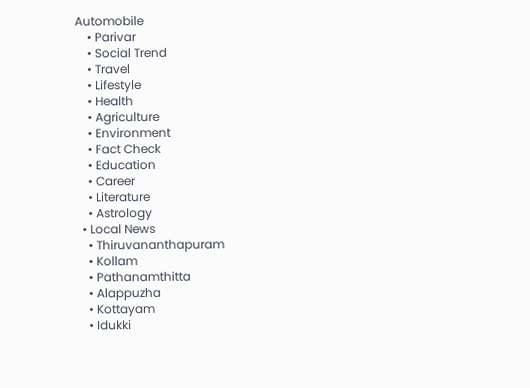Automobile
    • Parivar
    • Social Trend
    • Travel
    • Lifestyle
    • Health
    • Agriculture
    • Environment
    • Fact Check
    • Education
    • Career
    • Literature
    • Astrology
  • Local News
    • Thiruvananthapuram
    • Kollam
    • Pathanamthitta
    • Alappuzha
    • Kottayam
    • Idukki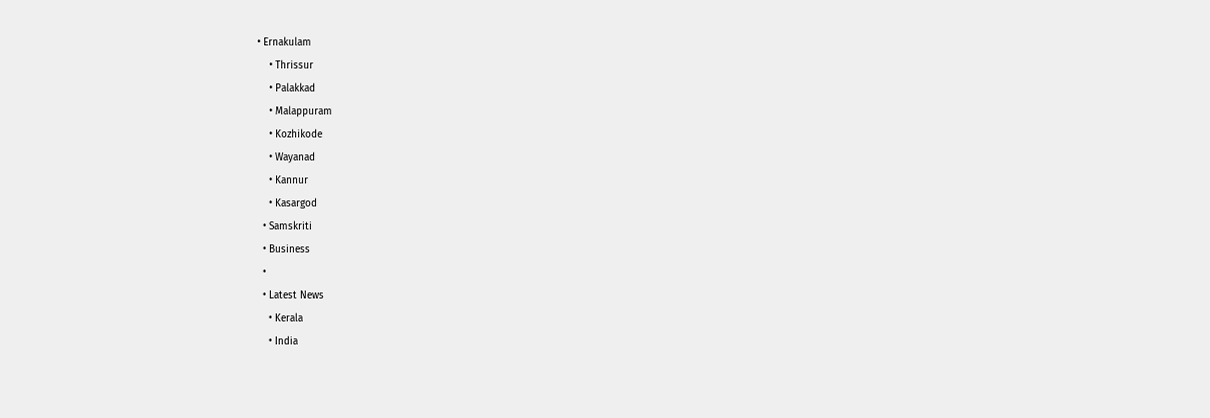• Ernakulam
    • Thrissur
    • Palakkad
    • Malappuram
    • Kozhikode
    • Wayanad
    • Kannur
    • Kasargod
  • Samskriti
  • Business
  •
  • Latest News
    • Kerala
    • India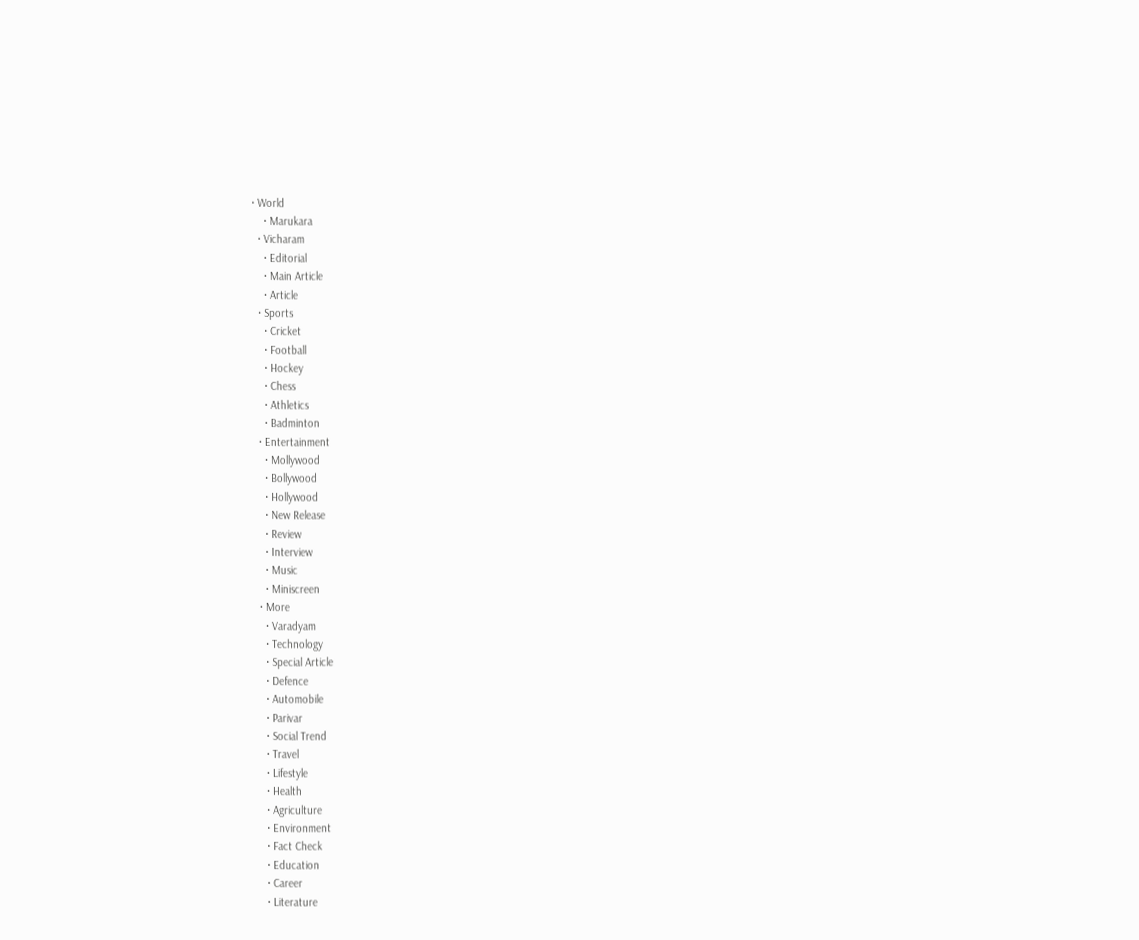• World
    • Marukara
  • Vicharam
    • Editorial
    • Main Article
    • Article
  • Sports
    • Cricket
    • Football
    • Hockey
    • Chess
    • Athletics
    • Badminton
  • Entertainment
    • Mollywood
    • Bollywood
    • Hollywood
    • New Release
    • Review
    • Interview
    • Music
    • Miniscreen
  • More
    • Varadyam
    • Technology
    • Special Article
    • Defence
    • Automobile
    • Parivar
    • Social Trend
    • Travel
    • Lifestyle
    • Health
    • Agriculture
    • Environment
    • Fact Check
    • Education
    • Career
    • Literature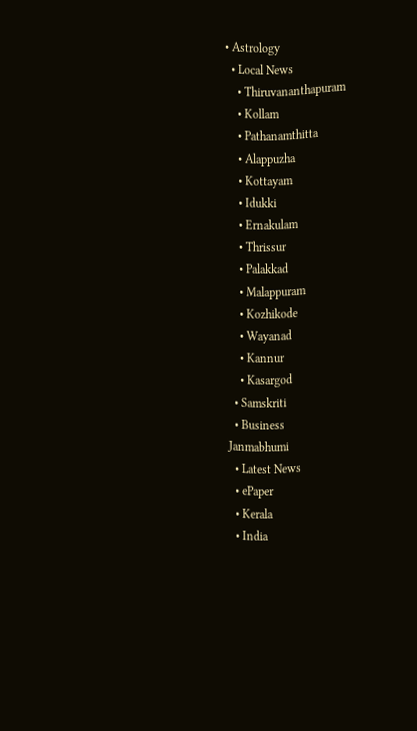• Astrology
  • Local News
    • Thiruvananthapuram
    • Kollam
    • Pathanamthitta
    • Alappuzha
    • Kottayam
    • Idukki
    • Ernakulam
    • Thrissur
    • Palakkad
    • Malappuram
    • Kozhikode
    • Wayanad
    • Kannur
    • Kasargod
  • Samskriti
  • Business
Janmabhumi
  • Latest News
  • ePaper
  • Kerala
  • India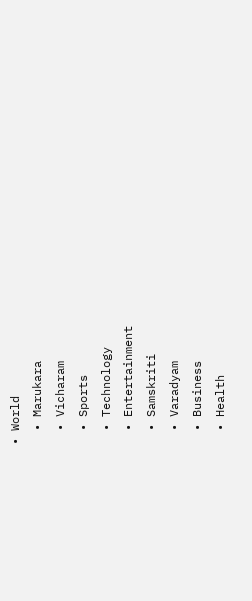• World
  • Marukara
  • Vicharam
  • Sports
  • Technology
  • Entertainment
  • Samskriti
  • Varadyam
  • Business
  • Health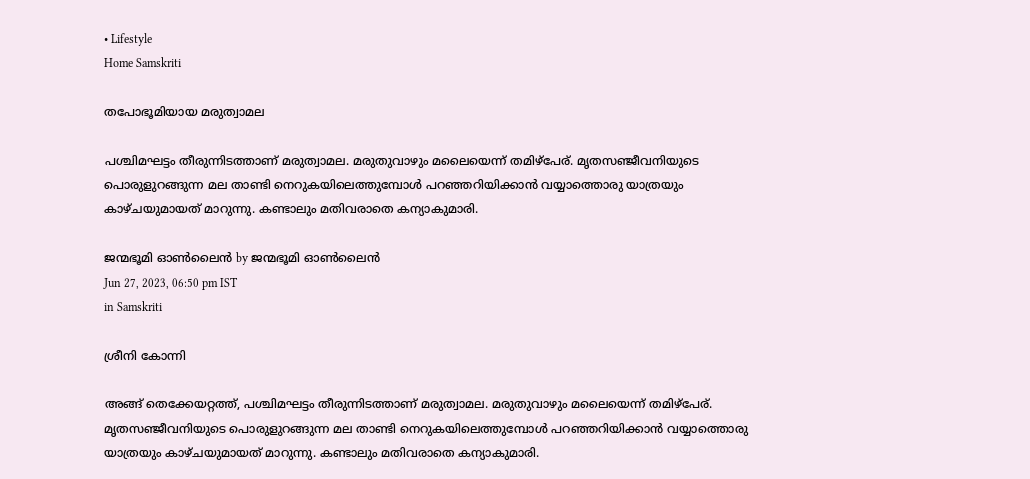• Lifestyle
Home Samskriti

തപോഭൂമിയായ മരുത്വാമല

പശ്ചിമഘട്ടം തീരുന്നിടത്താണ് മരുത്വാമല. മരുതുവാഴും മലൈയെന്ന് തമിഴ്‌പേര്. മൃതസഞ്ജീവനിയുടെ പൊരുളുറങ്ങുന്ന മല താണ്ടി നെറുകയിലെത്തുമ്പോള്‍ പറഞ്ഞറിയിക്കാന്‍ വയ്യാത്തൊരു യാത്രയും കാഴ്ചയുമായത് മാറുന്നു. കണ്ടാലും മതിവരാതെ കന്യാകുമാരി.

ജന്മഭൂമി ഓണ്‍ലൈന്‍ by ജന്മഭൂമി ഓണ്‍ലൈന്‍
Jun 27, 2023, 06:50 pm IST
in Samskriti

ശ്രീനി കോന്നി

അങ്ങ് തെക്കേയറ്റത്ത്, പശ്ചിമഘട്ടം തീരുന്നിടത്താണ് മരുത്വാമല. മരുതുവാഴും മലൈയെന്ന് തമിഴ്‌പേര്. മൃതസഞ്ജീവനിയുടെ പൊരുളുറങ്ങുന്ന മല താണ്ടി നെറുകയിലെത്തുമ്പോള്‍ പറഞ്ഞറിയിക്കാന്‍ വയ്യാത്തൊരു യാത്രയും കാഴ്ചയുമായത് മാറുന്നു. കണ്ടാലും മതിവരാതെ കന്യാകുമാരി.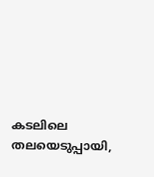കടലിലെ തലയെടുപ്പായി,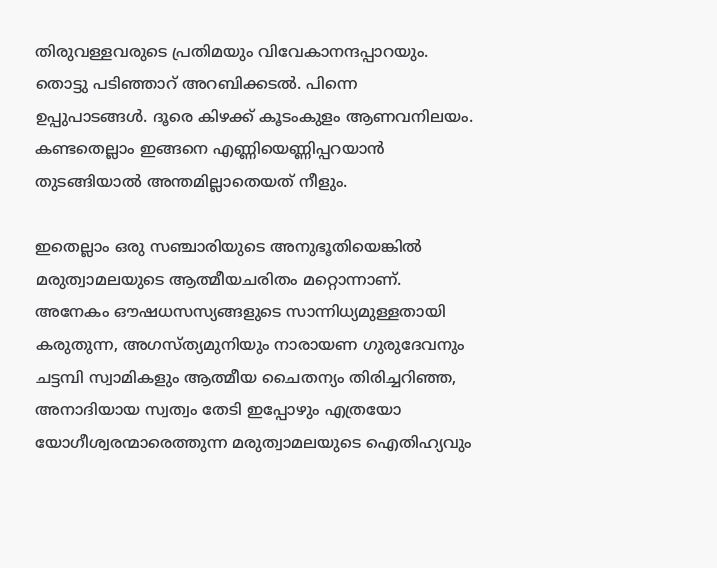തിരുവള്ളവരുടെ പ്രതിമയും വിവേകാനന്ദപ്പാറയും. തൊട്ടു പടിഞ്ഞാറ് അറബിക്കടല്‍. പിന്നെ ഉപ്പുപാടങ്ങള്‍. ദൂരെ കിഴക്ക് കൂടംകുളം ആണവനിലയം. കണ്ടതെല്ലാം ഇങ്ങനെ എണ്ണിയെണ്ണിപ്പറയാന്‍ തുടങ്ങിയാല്‍ അന്തമില്ലാതെയത് നീളും.

ഇതെല്ലാം ഒരു സഞ്ചാരിയുടെ അനുഭൂതിയെങ്കില്‍ മരുത്വാമലയുടെ ആത്മീയചരിതം മറ്റൊന്നാണ്. അനേകം ഔഷധസസ്യങ്ങളുടെ സാന്നിധ്യമുള്ളതായി കരുതുന്ന, അഗസ്ത്യമുനിയും നാരായണ ഗുരുദേവനും ചട്ടമ്പി സ്വാമികളും ആത്മീയ ചൈതന്യം തിരിച്ചറിഞ്ഞ, അനാദിയായ സ്വത്വം തേടി ഇപ്പോഴും എത്രയോ യോഗീശ്വരന്മാരെത്തുന്ന മരുത്വാമലയുടെ ഐതിഹ്യവും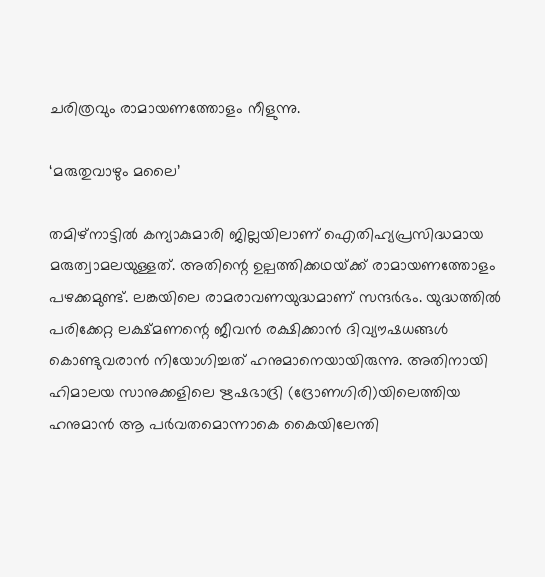ചരിത്രവും രാമായണത്തോളം നീളുന്നു.

‘മരുതുവാഴും മലൈ’

തമിഴ്‌നാട്ടില്‍ കന്യാകുമാരി ജില്ലയിലാണ് ഐതിഹ്യപ്രസിദ്ധമായ മരുത്വാമലയുള്ളത്. അതിന്റെ ഉല്പത്തിക്കഥയ്‌ക്ക് രാമായണത്തോളം പഴക്കമുണ്ട്. ലങ്കയിലെ രാമരാവണയുദ്ധമാണ് സന്ദര്‍ഭം. യുദ്ധത്തില്‍ പരിക്കേറ്റ ലക്ഷ്മണന്റെ ജീവന്‍ രക്ഷിക്കാന്‍ ദിവ്യൗഷധങ്ങള്‍ കൊണ്ടുവരാന്‍ നിയോഗിച്ചത് ഹനുമാനെയായിരുന്നു. അതിനായി ഹിമാലയ സാനുക്കളിലെ ഋഷഭാദ്രി (ദ്രോണഗിരി)യിലെത്തിയ ഹനുമാന്‍ ആ പര്‍വതമൊന്നാകെ കൈയിലേന്തി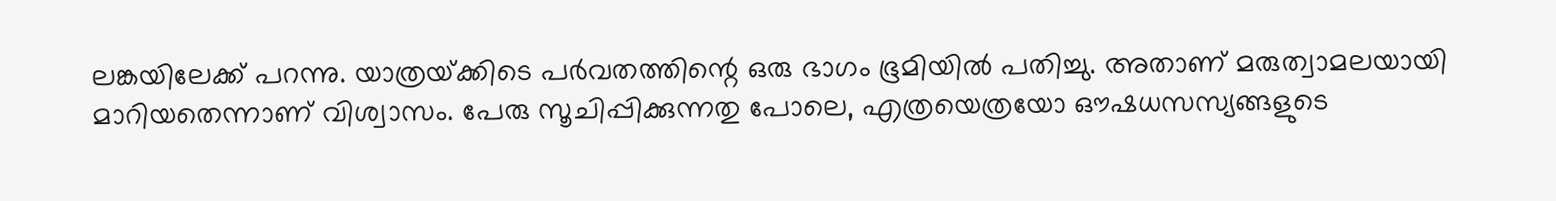ലങ്കയിലേക്ക് പറന്നു. യാത്രയ്‌ക്കിടെ പര്‍വതത്തിന്റെ ഒരു ഭാഗം ഭൂമിയില്‍ പതിച്ചു. അതാണ് മരുത്വാമലയായി മാറിയതെന്നാണ് വിശ്വാസം. പേരു സൂചിപ്പിക്കുന്നതു പോലെ, എത്രയെത്രയോ ഔഷധസസ്യങ്ങളുടെ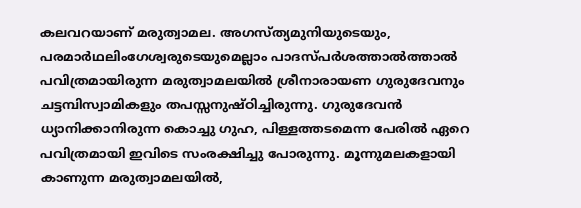കലവറയാണ് മരുത്വാമല. അഗസ്ത്യമുനിയുടെയും, പരമാര്‍ഥലിംഗേശ്വരുടെയുമെല്ലാം പാദസ്പര്‍ശത്താല്‍ത്താല്‍ പവിത്രമായിരുന്ന മരുത്വാമലയില്‍ ശ്രീനാരായണ ഗുരുദേവനും ചട്ടമ്പിസ്വാമികളും തപസ്സനുഷ്ഠിച്ചിരുന്നു. ഗുരുദേവന്‍ ധ്യാനിക്കാനിരുന്ന കൊച്ചു ഗുഹ, പിള്ളത്തടമെന്ന പേരില്‍ ഏറെ പവിത്രമായി ഇവിടെ സംരക്ഷിച്ചു പോരുന്നു. മൂന്നുമലകളായി കാണുന്ന മരുത്വാമലയില്‍,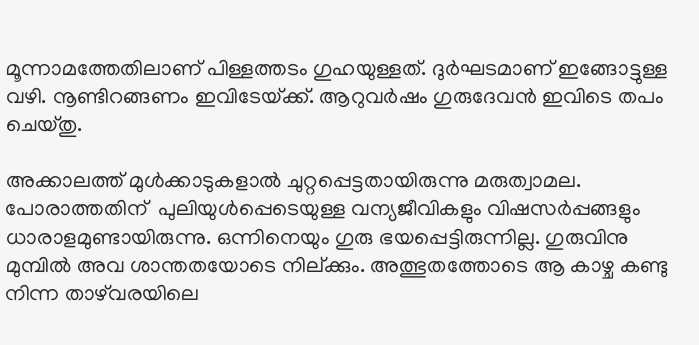മൂന്നാമത്തേതിലാണ് പിള്ളത്തടം ഗുഹയുള്ളത്. ദുര്‍ഘടമാണ് ഇങ്ങോട്ടുള്ള വഴി. നൂണ്ടിറങ്ങണം ഇവിടേയ്‌ക്ക്. ആറുവര്‍ഷം ഗുരുദേവന്‍ ഇവിടെ തപം ചെയ്തു.

അക്കാലത്ത് മുള്‍ക്കാടുകളാല്‍ ചുറ്റപ്പെട്ടതായിരുന്നു മരുത്വാമല. പോരാത്തതിന്  പുലിയുള്‍പ്പെടെയുള്ള വന്യജീവികളും വിഷസര്‍പ്പങ്ങളും ധാരാളമുണ്ടായിരുന്നു. ഒന്നിനെയും ഗുരു ഭയപ്പെട്ടിരുന്നില്ല. ഗുരുവിനു മുമ്പില്‍ അവ ശാന്തതയോടെ നില്ക്കും. അത്ഭുതത്തോടെ ആ കാഴ്ച കണ്ടു നിന്ന താഴ്‌വരയിലെ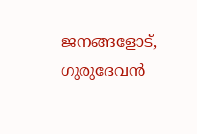ജനങ്ങളോട്, ഗുരുദേവന്‍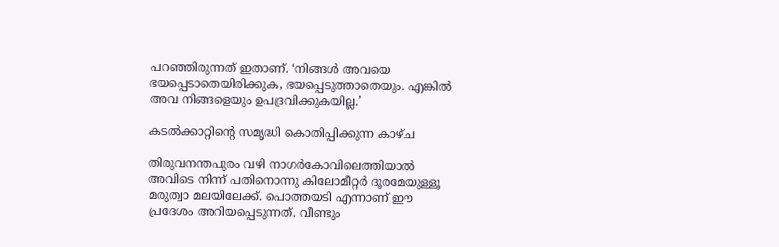പറഞ്ഞിരുന്നത് ഇതാണ്. ‘നിങ്ങള്‍ അവയെ ഭയപ്പെടാതെയിരിക്കുക, ഭയപ്പെടുത്താതെയും. എങ്കില്‍ അവ നിങ്ങളെയും ഉപദ്രവിക്കുകയില്ല.’

കടല്‍ക്കാറ്റിന്റെ സമൃദ്ധി കൊതിപ്പിക്കുന്ന കാഴ്ച

തിരുവനന്തപുരം വഴി നാഗര്‍കോവിലെത്തിയാല്‍ അവിടെ നിന്ന് പതിനൊന്നു കിലോമീറ്റര്‍ ദൂരമേയുള്ളൂ മരുത്വാ മലയിലേക്ക്. പൊത്തയടി എന്നാണ് ഈ പ്രദേശം അറിയപ്പെടുന്നത്. വീണ്ടും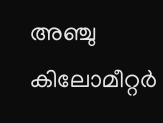അഞ്ചു കിലോമീറ്റര്‍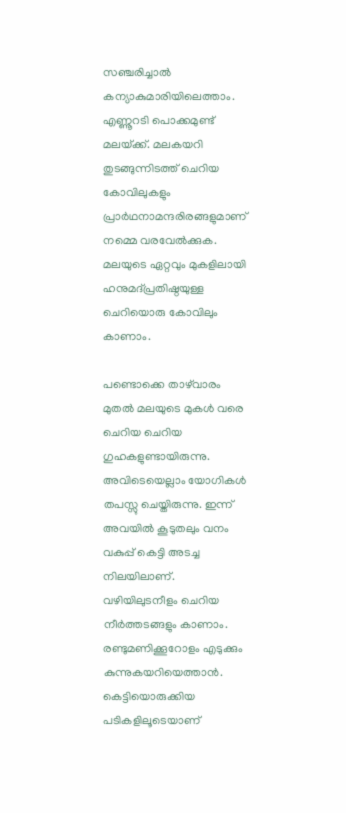സഞ്ചരിച്ചാല്‍ കന്യാകുമാരിയിലെത്താം. എണ്ണൂറടി പൊക്കമുണ്ട് മലയ്‌ക്ക്. മലകയറി തുടങ്ങുന്നിടത്ത് ചെറിയ കോവിലുകളും പ്രാര്‍ഥനാമന്ദരിരങ്ങളുമാണ് നമ്മെ വരവേല്‍ക്കുക. മലയുടെ ഏറ്റവും മുകളിലായി ഹനുമദ്പ്രതിഷ്ഠയുള്ള  ചെറിയൊരു കോവിലും കാണാം.

പണ്ടൊക്കെ താഴ്‌വാരം മുതല്‍ മലയുടെ മുകള്‍ വരെ ചെറിയ ചെറിയ ഗുഹകളുണ്ടായിരുന്നു. അവിടെയെല്ലാം യോഗികള്‍ തപസ്സു ചെയ്തിരുന്നു. ഇന്ന് അവയില്‍ കൂടുതലും വനം വകുപ്പ് കെട്ടി അടച്ച നിലയിലാണ്. വഴിയിലുടനീളം ചെറിയ നീര്‍ത്തടങ്ങളും കാണാം. രണ്ടുമണിക്കൂറോളം എടുക്കും കുന്നുകയറിയെത്താന്‍. കെട്ടിയൊരുക്കിയ പടികളിലൂടെയാണ്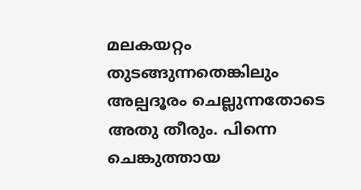മലകയറ്റം തുടങ്ങുന്നതെങ്കിലും അല്പദൂരം ചെല്ലുന്നതോടെ അതു തീരും. പിന്നെ ചെങ്കുത്തായ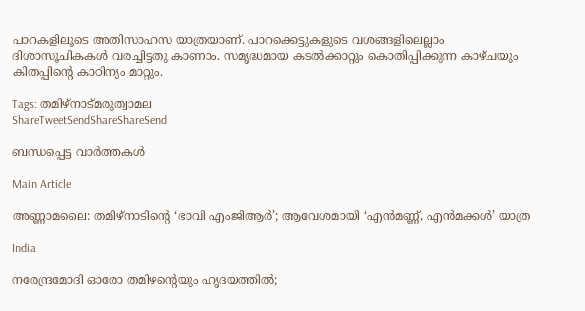പാറകളിലൂടെ അതിസാഹസ യാത്രയാണ്. പാറക്കെട്ടുകളുടെ വശങ്ങളിലെല്ലാം ദിശാസൂചികകള്‍ വരച്ചിട്ടതു കാണാം. സമൃദ്ധമായ കടല്‍ക്കാറ്റും കൊതിപ്പിക്കുന്ന കാഴ്ചയും കിതപ്പിന്റെ കാഠിന്യം മാറ്റും.

Tags: തമിഴ്നാട്മരുത്വാമല
ShareTweetSendShareShareSend

ബന്ധപ്പെട്ട വാര്‍ത്തകള്‍

Main Article

അണ്ണാമലൈ: തമിഴ്‌നാടിന്റെ ‘ഭാവി എംജിആര്‍’; ആവേശമായി ‘എന്‍മണ്ണ്, എന്‍മക്കള്‍’ യാത്ര

India

നരേന്ദ്രമോദി ഓരോ തമിഴന്റെയും ഹൃദയത്തില്‍;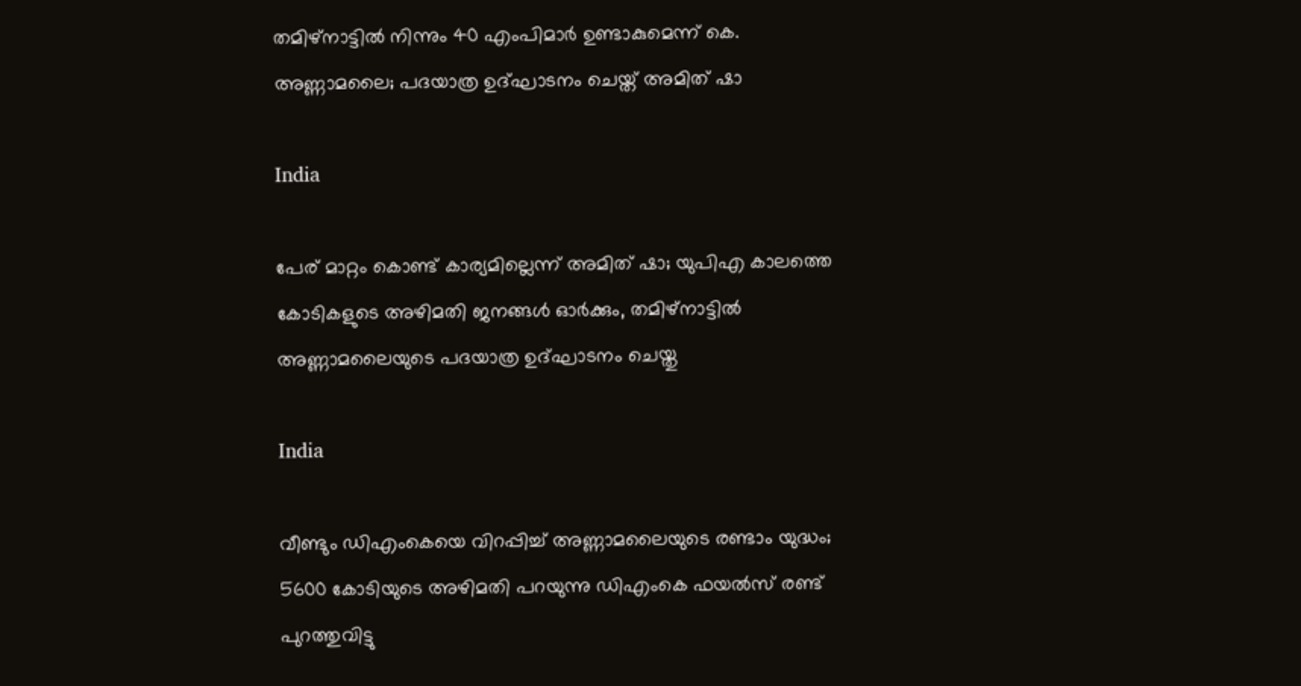തമിഴ്നാട്ടില്‍ നിന്നും 40 എംപിമാര്‍ ഉണ്ടാകുമെന്ന് കെ. അണ്ണാമലൈ; പദയാത്ര ഉദ്ഘാടനം ചെയ്ത് അമിത് ഷാ

India

പേര് മാറ്റം കൊണ്ട് കാര്യമില്ലെന്ന് അമിത് ഷാ; യുപിഎ കാലത്തെ കോടികളുടെ അഴിമതി ജനങ്ങള്‍ ഓര്‍ക്കും, തമിഴ്‌നാട്ടില്‍ അണ്ണാമലൈയുടെ പദയാത്ര ഉദ്ഘാടനം ചെയ്തു

India

വീണ്ടും ഡിഎംകെയെ വിറപ്പിച്ച് അണ്ണാമലൈയുടെ രണ്ടാം യുദ്ധം; 5600 കോടിയുടെ അഴിമതി പറയുന്നു ഡിഎംകെ ഫയല്‍സ് രണ്ട് പുറത്തുവിട്ടു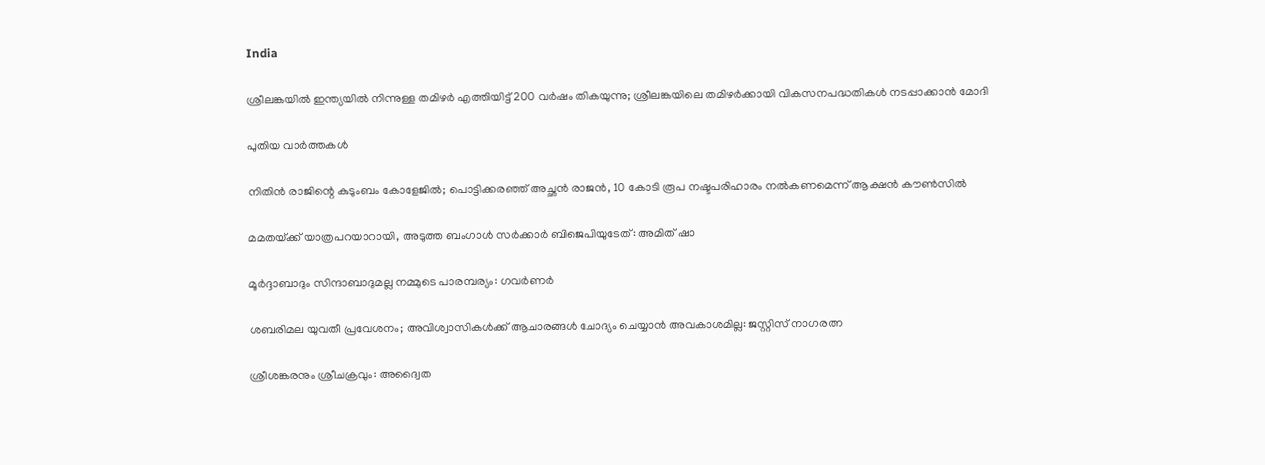India

ശ്രീലങ്കയില്‍ ഇന്ത്യയില്‍ നിന്നുള്ള തമിഴര്‍ എത്തിയിട്ട് 200 വര്‍ഷം തികയുന്നു; ശ്രീലങ്കയിലെ തമിഴര്‍ക്കായി വികസനപദ്ധതികള്‍ നടപ്പാക്കാന്‍ മോദി

പുതിയ വാര്‍ത്തകള്‍

നിതിൻ രാജിന്റെ കുടുംബം കോളേജിൽ; പൊട്ടിക്കരഞ്ഞ് അച്ഛൻ രാജൻ, 10 കോടി രൂപ നഷ്ടപരിഹാരം നൽകണമെന്ന് ആക്ഷൻ കൗൺസിൽ

മമതയ്‌ക്ക് യാത്രപറയാറായി, അടുത്ത ബംഗാൾ സർക്കാർ ബിജെപിയുടേത്: അമിത് ഷാ

മൂർദ്ദാബാദും സിന്ദാബാദുമല്ല നമ്മുടെ പാരമ്പര്യം: ഗവർണർ

ശബരിമല യുവതീ പ്രവേശനം; അവിശ്വാസികൾക്ക് ആചാരങ്ങൾ ചോദ്യം ചെയ്യാൻ അവകാശമില്ല: ജസ്റ്റിസ് നാഗരത്ന

ശ്രീശങ്കരനും ശ്രീചക്രവും: അദ്വൈത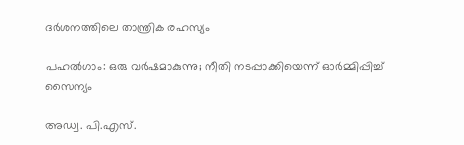ദർശനത്തിലെ താന്ത്രിക രഹസ്യം

പഹൽഗാം: ഒരു വർഷമാകുന്നു; നീതി നടപ്പാക്കിയെന്ന് ഓർമ്മിപ്പിച്ച് സൈന്യം

അഡ്വ. പി.എസ്.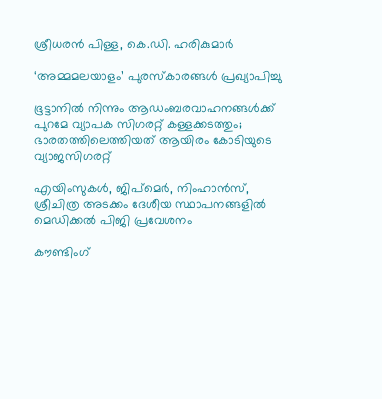ശ്രീധരന്‍ പിള്ള, കെ.ഡി. ഹരികുമാര്‍

‘അമ്മമലയാളം’ പുരസ്‌കാരങ്ങള്‍ പ്രഖ്യാപിച്ചു

ഭൂട്ടാനിൽ നിന്നും ആഡംബരവാഹനങ്ങൾക്ക് പുറമേ വ്യാപക സിഗരറ്റ് കള്ളക്കടത്തും; ഭാരതത്തിലെത്തിയത് ആയിരം കോടിയുടെ വ്യാജസിഗരറ്റ്

എയിംസുകള്‍, ജിപ്‌മെര്‍, നിംഹാന്‍സ്, ശ്രീചിത്ര അടക്കം ദേശീയ സ്ഥാപനങ്ങളില്‍ മെഡിക്കല്‍ പിജി പ്രവേശനം

കൗണ്ടിംഗ്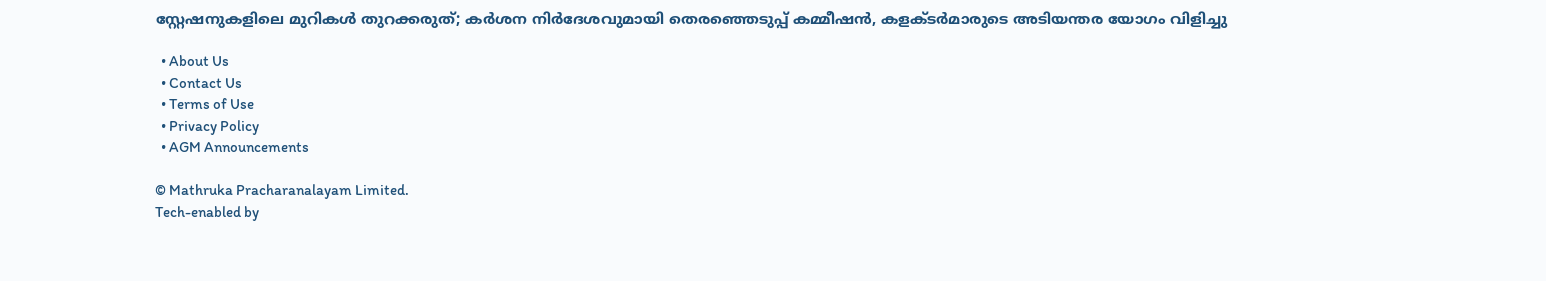സ്റ്റേഷനുകളിലെ മുറികള്‍ തുറക്കരുത്; കര്‍ശന നിര്‍ദേശവുമായി തെരഞ്ഞെടുപ്പ് കമ്മീഷന്‍, കളക്ടര്‍മാരുടെ അടിയന്തര യോഗം വിളിച്ചു

  • About Us
  • Contact Us
  • Terms of Use
  • Privacy Policy
  • AGM Announcements

© Mathruka Pracharanalayam Limited.
Tech-enabled by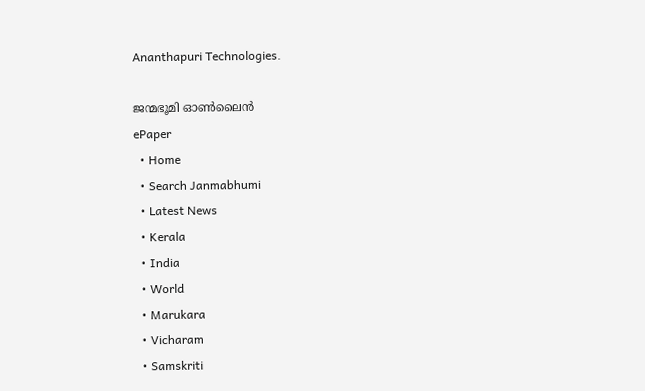Ananthapuri Technologies.

ജന്മഭൂമി ഓണ്‍ലൈന്‍
ePaper
  • Home
  • Search Janmabhumi
  • Latest News
  • Kerala
  • India
  • World
  • Marukara
  • Vicharam
  • Samskriti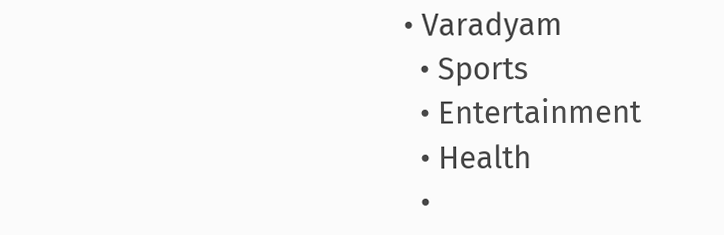• Varadyam
  • Sports
  • Entertainment
  • Health
  •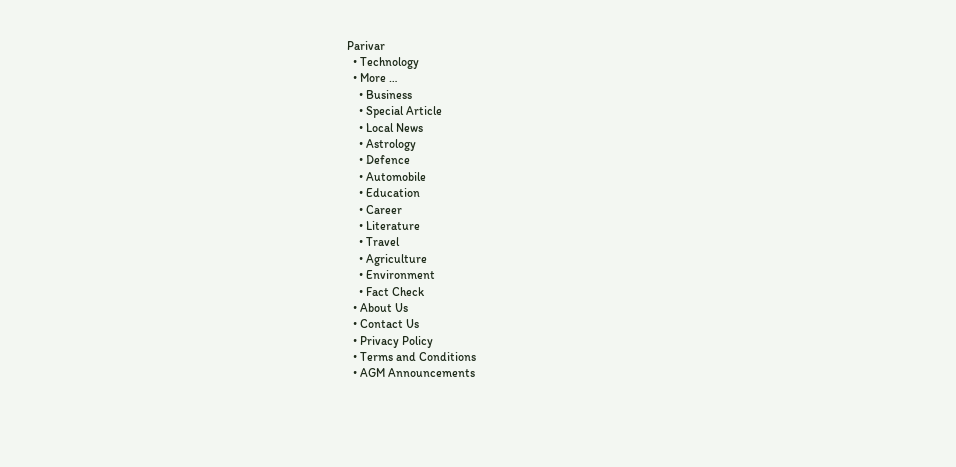Parivar
  • Technology
  • More …
    • Business
    • Special Article
    • Local News
    • Astrology
    • Defence
    • Automobile
    • Education
    • Career
    • Literature
    • Travel
    • Agriculture
    • Environment
    • Fact Check
  • About Us
  • Contact Us
  • Privacy Policy
  • Terms and Conditions
  • AGM Announcements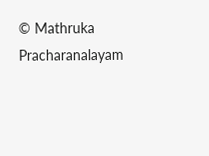© Mathruka Pracharanalayam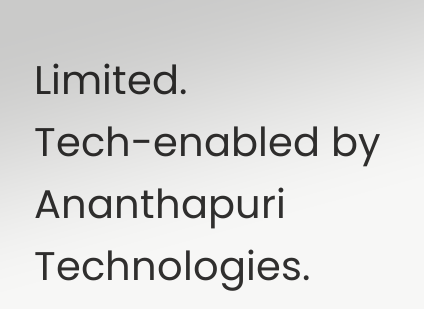Limited.
Tech-enabled by Ananthapuri Technologies.